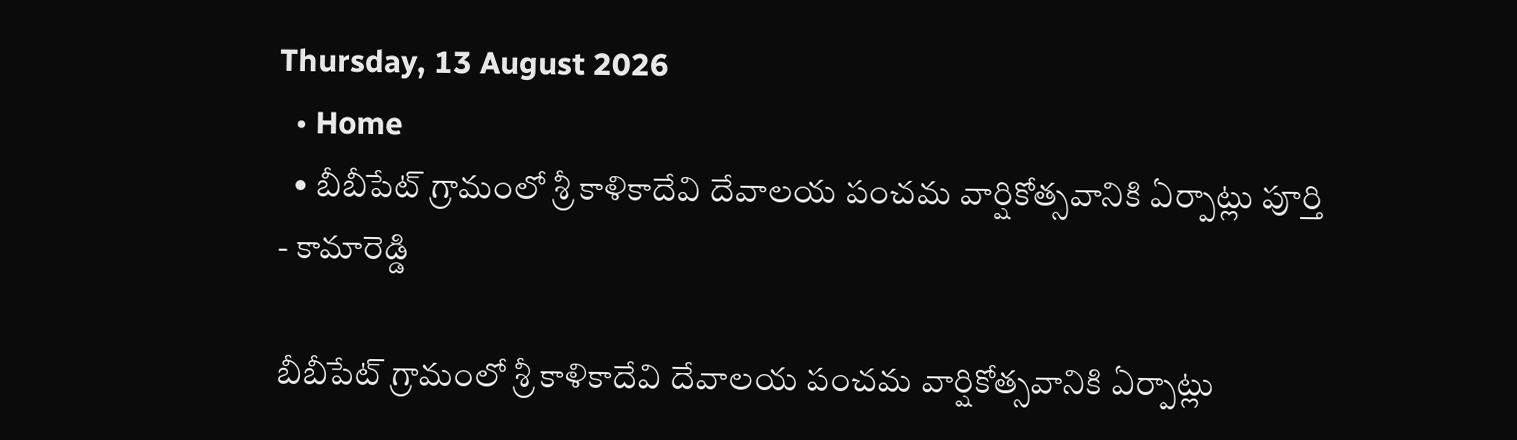Thursday, 13 August 2026
  • Home
  • బీబీపేట్ గ్రామంలో శ్రీ కాళికాదేవి దేవాలయ పంచమ వార్షికోత్సవానికి ఏర్పాట్లు పూర్తి
- కామారెడ్డి

బీబీపేట్ గ్రామంలో శ్రీ కాళికాదేవి దేవాలయ పంచమ వార్షికోత్సవానికి ఏర్పాట్లు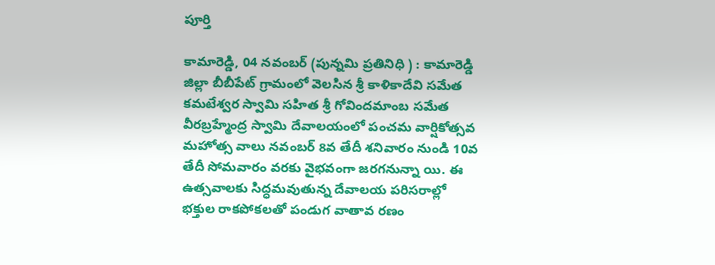పూర్తి

కామారెడ్డి, 04 నవంబర్ (పున్నమి ప్రతినిధి ) : కామారెడ్డి జిల్లా బీబీపేట్ గ్రామంలో వెలసిన శ్రీ కాళికాదేవి సమేత కమటేశ్వర స్వామి సహిత శ్రీ గోవిందమాంబ సమేత వీరబ్రహ్మేంద్ర స్వామి దేవాలయంలో పంచమ వార్షికోత్సవ మహోత్స వాలు నవంబర్ 8వ తేదీ శనివారం నుండి 10వ తేదీ సోమవారం వరకు వైభవంగా జరగనున్నా యి. ఈ ఉత్సవాలకు సిద్ధమవుతున్న దేవాలయ పరిసరాల్లో భక్తుల రాకపోకలతో పండుగ వాతావ రణం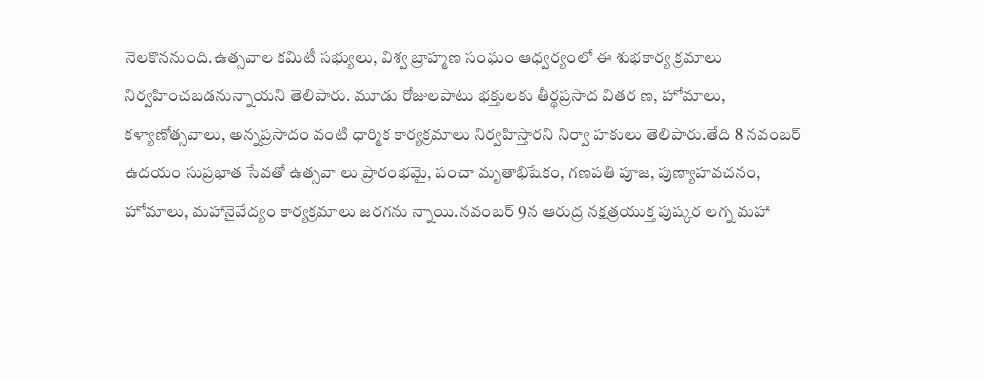నెలకొననుంది.ఉత్సవాల కమిటీ సభ్యులు, విశ్వ బ్రాహ్మణ సంఘం ఆధ్వర్యంలో ఈ శుభకార్య క్రమాలు నిర్వహించబడనున్నాయని తెలిపారు. మూడు రోజులపాటు భక్తులకు తీర్థప్రసాద వితర ణ, హోమాలు, కళ్యాణోత్సవాలు, అన్నప్రసాదం వంటి ధార్మిక కార్యక్రమాలు నిర్వహిస్తారని నిర్వా హకులు తెలిపారు.తేది 8 నవంబర్ ఉదయం సుప్రభాత సేవతో ఉత్సవా లు ప్రారంభమై, పంచా మృతాభిషేకం, గణపతి పూజ, పుణ్యాహవచనం, హోమాలు, మహానైవేద్యం కార్యక్రమాలు జరగను న్నాయి.నవంబర్ 9న ఆరుద్ర నక్షత్రయుక్త పుష్కర లగ్న మహా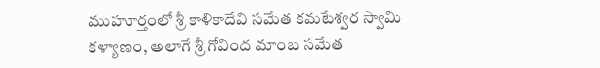ముహూర్తంలో శ్రీ కాళికాదేవి సమేత కమటేశ్వర స్వామి కళ్యాణం, అలాగే శ్రీ గోవింద మాంబ సమేత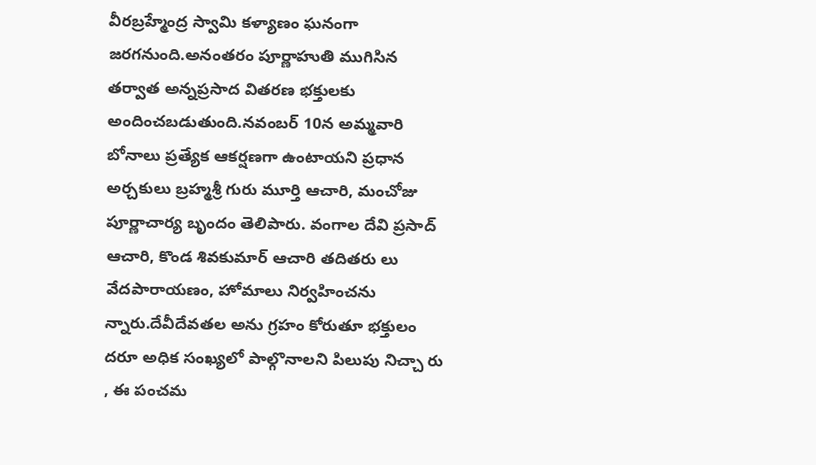వీరబ్రహ్మేంద్ర స్వామి కళ్యాణం ఘనంగా జరగనుంది.అనంతరం పూర్ణాహుతి ముగిసిన తర్వాత అన్నప్రసాద వితరణ భక్తులకు అందించబడుతుంది.నవంబర్ 10న అమ్మవారి బోనాలు ప్రత్యేక ఆకర్షణగా ఉంటాయని ప్రధాన అర్చకులు బ్రహ్మశ్రీ గురు మూర్తి ఆచారి, మంచోజు పూర్ణాచార్య బృందం తెలిపారు. వంగాల దేవి ప్రసాద్ ఆచారి, కొండ శివకుమార్ ఆచారి తదితరు లు వేదపారాయణం, హోమాలు నిర్వహించను న్నారు.దేవీదేవతల అను గ్రహం కోరుతూ భక్తులం దరూ అధిక సంఖ్యలో పాల్గొనాలని పిలుపు నిచ్చా రు , ఈ పంచమ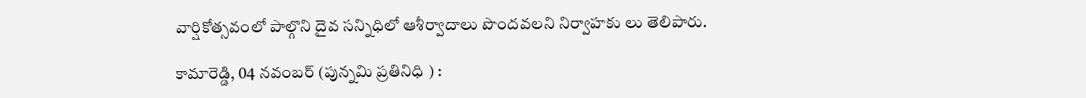వార్షికోత్సవంలో పాల్గొని దైవ సన్నిధిలో ఆశీర్వాదాలు పొందవలని నిర్వాహకు లు తెలిపారు.

కామారెడ్డి, 04 నవంబర్ (పున్నమి ప్రతినిధి ) :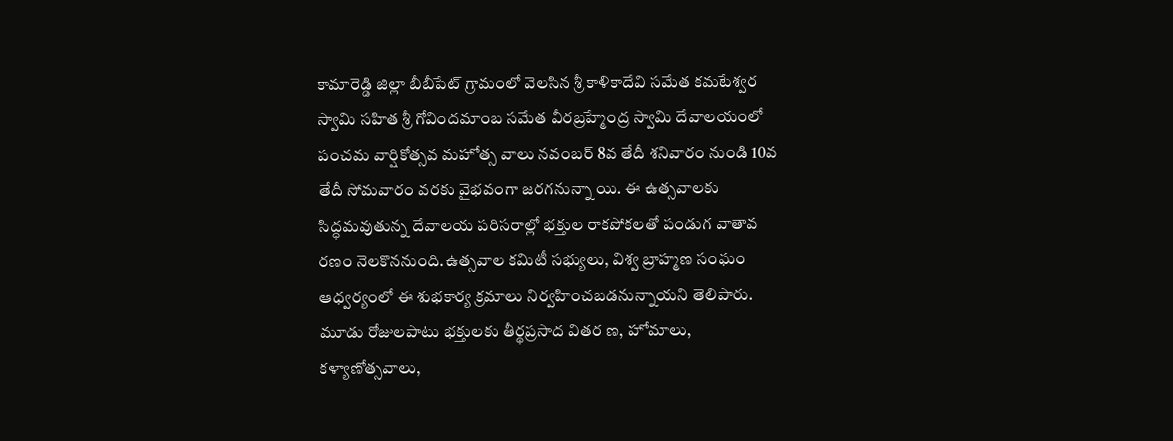కామారెడ్డి జిల్లా బీబీపేట్ గ్రామంలో వెలసిన శ్రీ కాళికాదేవి సమేత కమటేశ్వర స్వామి సహిత శ్రీ గోవిందమాంబ సమేత వీరబ్రహ్మేంద్ర స్వామి దేవాలయంలో పంచమ వార్షికోత్సవ మహోత్స వాలు నవంబర్ 8వ తేదీ శనివారం నుండి 10వ తేదీ సోమవారం వరకు వైభవంగా జరగనున్నా యి. ఈ ఉత్సవాలకు సిద్ధమవుతున్న దేవాలయ పరిసరాల్లో భక్తుల రాకపోకలతో పండుగ వాతావ రణం నెలకొననుంది.ఉత్సవాల కమిటీ సభ్యులు, విశ్వ బ్రాహ్మణ సంఘం ఆధ్వర్యంలో ఈ శుభకార్య క్రమాలు నిర్వహించబడనున్నాయని తెలిపారు. మూడు రోజులపాటు భక్తులకు తీర్థప్రసాద వితర ణ, హోమాలు, కళ్యాణోత్సవాలు,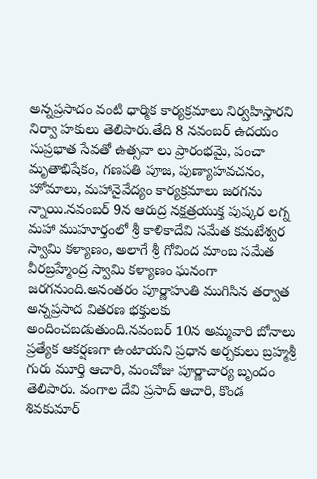అన్నప్రసాదం వంటి ధార్మిక కార్యక్రమాలు నిర్వహిస్తారని నిర్వా హకులు తెలిపారు.తేది 8 నవంబర్ ఉదయం సుప్రభాత సేవతో ఉత్సవా లు ప్రారంభమై, పంచా మృతాభిషేకం, గణపతి పూజ, పుణ్యాహవచనం, హోమాలు, మహానైవేద్యం కార్యక్రమాలు జరగను న్నాయి.నవంబర్ 9న ఆరుద్ర నక్షత్రయుక్త పుష్కర లగ్న మహా ముహూర్తంలో శ్రీ కాళికాదేవి సమేత కమటేశ్వర స్వామి కళ్యాణం, అలాగే శ్రీ గోవింద మాంబ సమేత వీరబ్రహ్మేంద్ర స్వామి కళ్యాణం ఘనంగా జరగనుంది.అనంతరం పూర్ణాహుతి ముగిసిన తర్వాత అన్నప్రసాద వితరణ భక్తులకు అందించబడుతుంది.నవంబర్ 10న అమ్మవారి బోనాలు ప్రత్యేక ఆకర్షణగా ఉంటాయని ప్రధాన అర్చకులు బ్రహ్మశ్రీ గురు మూర్తి ఆచారి, మంచోజు పూర్ణాచార్య బృందం తెలిపారు. వంగాల దేవి ప్రసాద్ ఆచారి, కొండ శివకుమార్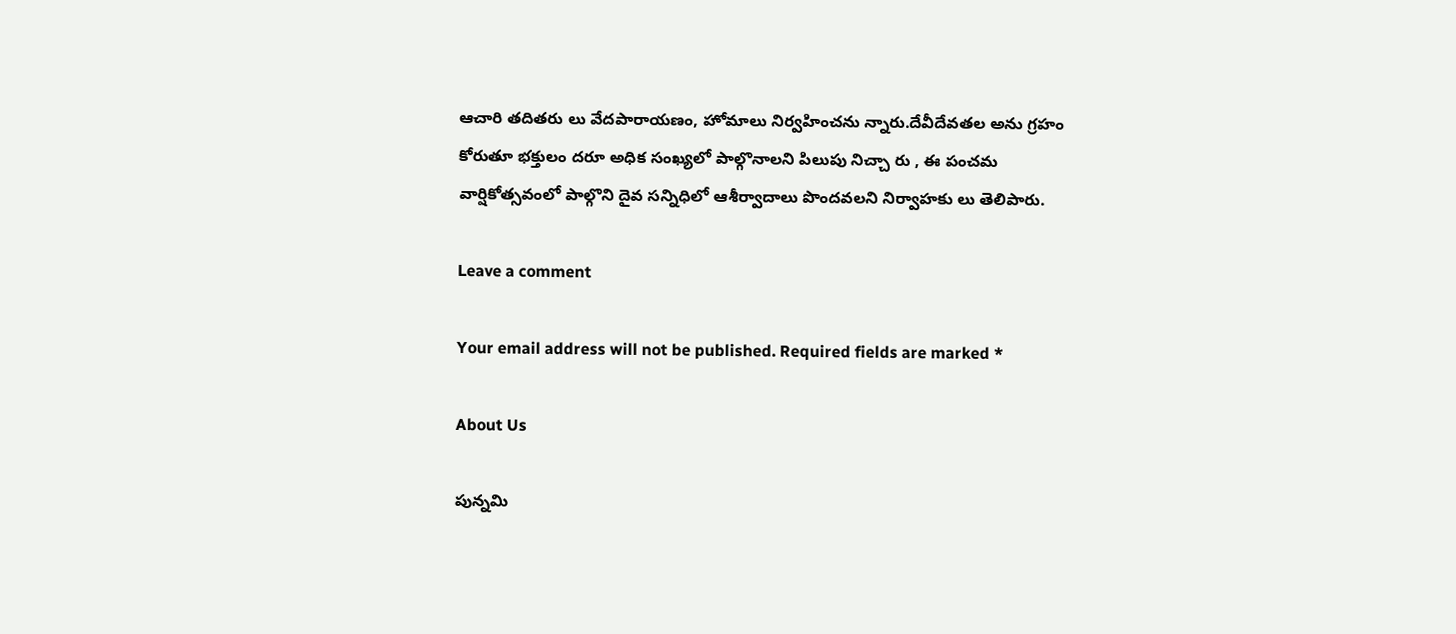ఆచారి తదితరు లు వేదపారాయణం, హోమాలు నిర్వహించను న్నారు.దేవీదేవతల అను గ్రహం కోరుతూ భక్తులం దరూ అధిక సంఖ్యలో పాల్గొనాలని పిలుపు నిచ్చా రు , ఈ పంచమ వార్షికోత్సవంలో పాల్గొని దైవ సన్నిధిలో ఆశీర్వాదాలు పొందవలని నిర్వాహకు లు తెలిపారు.

Leave a comment

Your email address will not be published. Required fields are marked *

About Us

పున్నమి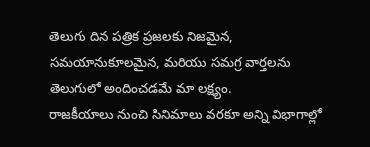తెలుగు దిన పత్రిక ప్రజలకు నిజమైన, సమయానుకూలమైన, మరియు సమగ్ర వార్తలను తెలుగులో అందించడమే మా లక్ష్యం.
రాజకీయాలు నుంచి సినిమాలు వరకూ అన్ని విభాగాల్లో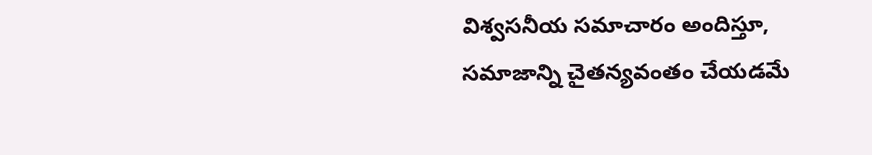విశ్వసనీయ సమాచారం అందిస్తూ, సమాజాన్ని చైతన్యవంతం చేయడమే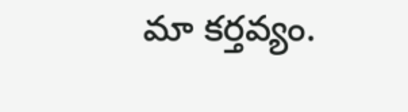మా కర్తవ్యం.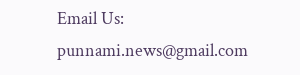Email Us: punnami.news@gmail.com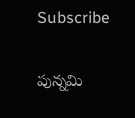Subscribe

పున్నమి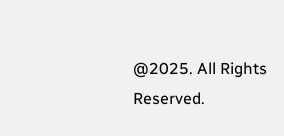@2025. All Rights Reserved.